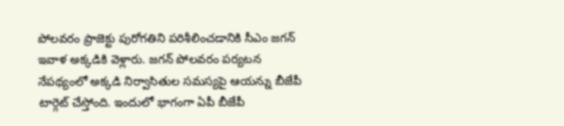పోలవరం ప్రాజెక్టు పురోగతిని పరిశీలించడానికి సీఎం జగన్ ఇవాళ అక్కడికి వెళ్లారు. జగన్ పోలవరం పర్యటన నేపథ్యంలో అక్కడి నిర్వాసితుల సమస్యపై ఆయన్ను బీజేపీ టార్గెట్ చేస్తోంది. ఇందులో భాగంగా ఏపీ బీజేపీ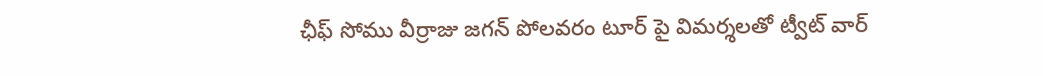ఛీఫ్ సోము వీర్రాజు జగన్ పోలవరం టూర్ పై విమర్శలతో ట్వీట్ వార్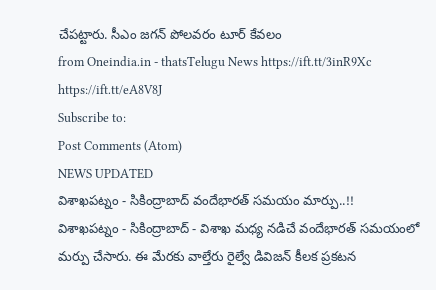చేపట్టారు. సీఎం జగన్ పోలవరం టూర్ కేవలం
from Oneindia.in - thatsTelugu News https://ift.tt/3inR9Xc
https://ift.tt/eA8V8J
Subscribe to:
Post Comments (Atom)
NEWS UPDATED
విశాఖపట్నం - సికింద్రాబాద్ వందేభారత్ సమయం మార్పు..!!
విశాఖపట్నం - సికింద్రాబాద్ - విశాఖ మధ్య నడిచే వందేభారత్ సమయంలో మర్పు చేసారు. ఈ మేరకు వాల్తేరు రైల్వే డివిజన్ కీలక ప్రకటన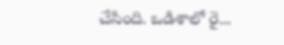చేసింది. ఒడిశాలో రై...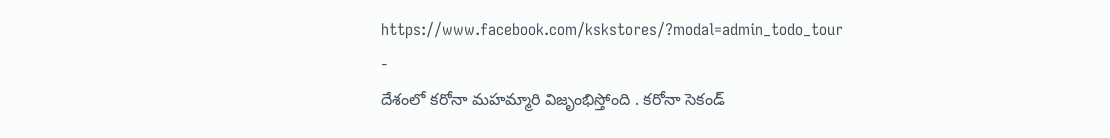https://www.facebook.com/kskstores/?modal=admin_todo_tour
-
దేశంలో కరోనా మహమ్మారి విజృంభిస్తోంది . కరోనా సెకండ్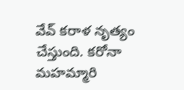వేవ్ కరాళ నృత్యం చేస్తుంది. కరోనా మహమ్మారి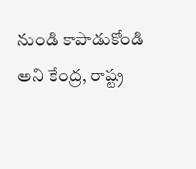నుండి కాపాడుకోండి అని కేంద్ర, రాష్ట్ర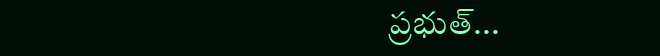ప్రభుత్...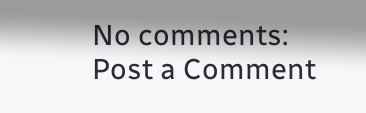No comments:
Post a Comment